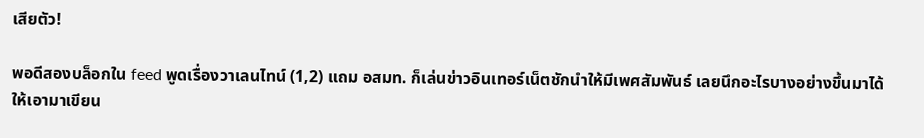เสียตัว!

พอดีสองบล็อกใน feed พูดเรื่องวาเลนไทน์ (1,2) แถม อสมท. ก็เล่นข่าวอินเทอร์เน็ตชักนำให้มีเพศสัมพันธ์ เลยนึกอะไรบางอย่างขึ้นมาได้ให้เอามาเขียน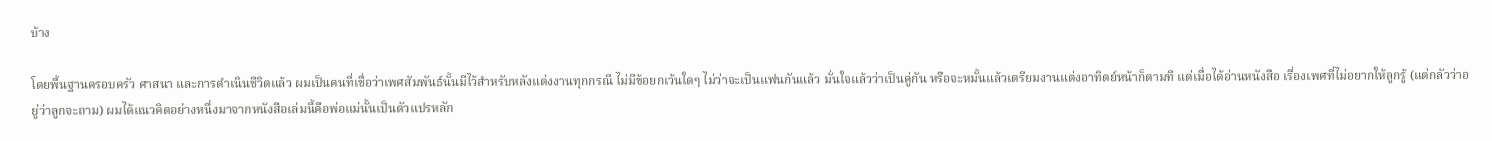บ้าง

โดยพื้นฐานครอบครัว ศาสนา และการดำเนินชีวิตแล้ว ผมเป็นคนที่เชื่อว่าเพศสัมพันธ์นั้นมีไว้สำหรับหลังแต่งงานทุกกรณี ไม่มีข้อยกเว้นใดๆ ไม่ว่าจะเป็นแฟนกันแล้ว มั่นใจแล้วว่าเป็นคู่กัน หรือจะหมั้นแล้วเตรียมงานแต่งอาทิตย์หน้าก็ตามที แต่เมื่อได้อ่านหนังสือ เรื่องเพศที่ไม่อยากให้ลูกรู้ (แต่กลัวว่าอยู่ว่าลูกจะถาม) ผมได้แนวคิดอย่างหนึ่งมาจากหนังสือเล่มนี้คือพ่อแม่นั้นเป็นตัวแปรหลัก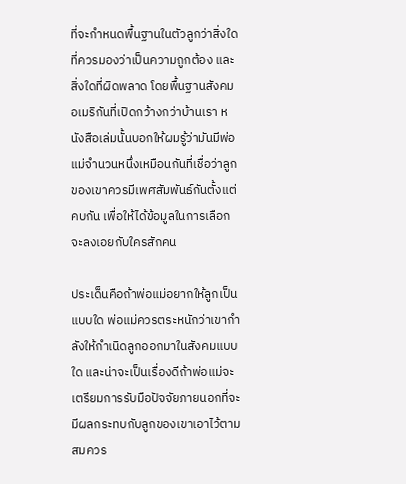ที่จะกำหนดพื้นฐานในตัวลูกว่าสิ่งใดที่ควรมองว่าเป็นความถูกต้อง และสิ่งใดที่ผิดพลาด โดยพื้นฐานสังคมอเมริกันที่เปิดกว้างกว่าบ้านเรา หนังสือเล่มนั้นบอกให้ผมรู้ว่ามันมีพ่อแม่จำนวนหนึ่งเหมือนกันที่เชื่อว่าลูกของเขาควรมีเพศสัมพันธ์กันตั้งแต่คบกัน เพื่อให้ได้ข้อมูลในการเลือกจะลงเอยกับใครสักคน

ประเด็นคือถ้าพ่อแม่อยากให้ลูกเป็นแบบใด พ่อแม่ควรตระหนักว่าเขากำลังให้กำเนิดลูกออกมาในสังคมแบบใด และน่าจะเป็นเรื่องดีถ้าพ่อแม่จะเตรียมการรับมือปัจจัยภายนอกที่จะมีผลกระทบกับลูกของเขาเอาไว้ตามสมควร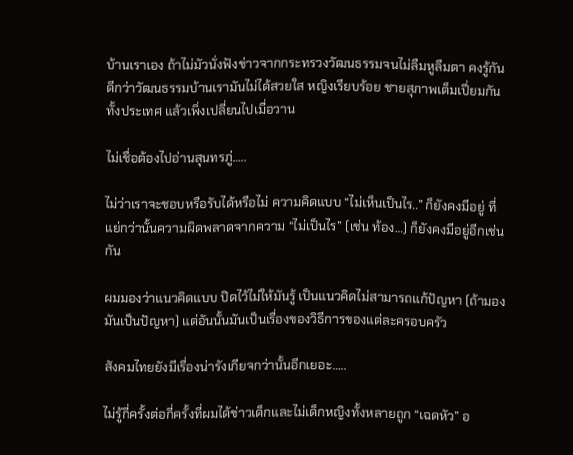บ้านเราเอง ถ้าไม่มัวนั่งฟังข่าวจากกระทรวงวัฒนธรรมจนไม่ลืมหูลืมตา คงรู้กันดีกว่าวัฒนธรรมบ้านเรามันไม่ได้สวยใส หญิงเรียบร้อย ชายสุภาพเต็มเปี่ยมกันทั้งประเทศ แล้วเพิ่งเปลี่ยนไปเมื่อวาน

ไม่เชื่อต้องไปอ่านสุนทรภู่…..

ไม่ว่าเราจะชอบหรือรับได้หรือไม่ ความคิดแบบ “ไม่เห็นเป็นไร..” ก็ยังคงมีอยู่ ที่แย่กว่านั้นความผิดพลาดจากความ “ไม่เป็นไร” (เช่น ท้อง…) ก็ยังคงมีอยู่อีกเช่นกัน

ผมมองว่าแนวคิดแบบ ปิดไว้ไม่ให้มันรู้ เป็นแนวคิดไม่สามารถแก้ปัญหา (ถ้ามองมันเป็นปัญหา) แต่อันนั้นมันเป็นเรื่องของวิธีการของแต่ละครอบครัว

สังคมไทยยังมีเรื่องน่ารังเกียจกว่านั้นอีกเยอะ…..

ไม่รู้กี่ครั้งต่อกี่ครั้งที่ผมได้ข่าวเด็กและไม่เด็กหญิงทั้งหลายถูก “เฉดหัว” อ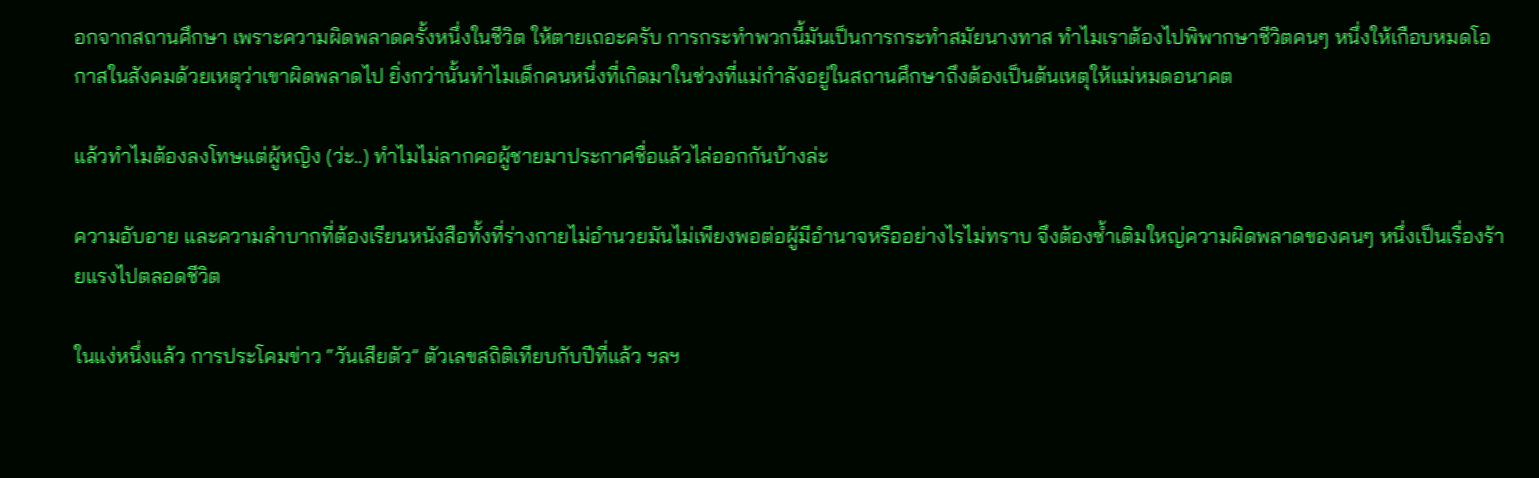อกจากสถานศึกษา เพราะความผิดพลาดครั้งหนึ่งในชีวิต ให้ตายเถอะครับ การกระทำพวกนี้มันเป็นการกระทำสมัยนางทาส ทำไมเราต้องไปพิพากษาชีวิตคนๆ หนึ่งให้เกือบหมดโอกาสในสังคมด้วยเหตุว่าเขาผิดพลาดไป ยิ่งกว่านั้นทำไมเด็กคนหนึ่งที่เกิดมาในช่วงที่แม่กำลังอยู่ในสถานศึกษาถึงต้องเป็นต้นเหตุให้แม่หมดอนาคต

แล้วทำไมต้องลงโทษแต่ผู้หญิง (ว่ะ..) ทำไมไม่ลากคอผู้ชายมาประกาศชื่อแล้วไล่ออกกันบ้างล่ะ

ความอับอาย และความลำบากที่ต้องเรียนหนังสือทั้งที่ร่างกายไม่อำนวยมันไม่เพียงพอต่อผู้มีอำนาจหรืออย่างไรไม่ทราบ จึงต้องซ้ำเติมใหญ่ความผิดพลาดของคนๆ หนึ่งเป็นเรื่องร้ายแรงไปตลอดชีวิต

ในแง่หนึ่งแล้ว การประโคมข่าว “วันเสียตัว” ตัวเลขสถิติเทียบกับปีที่แล้ว ฯลฯ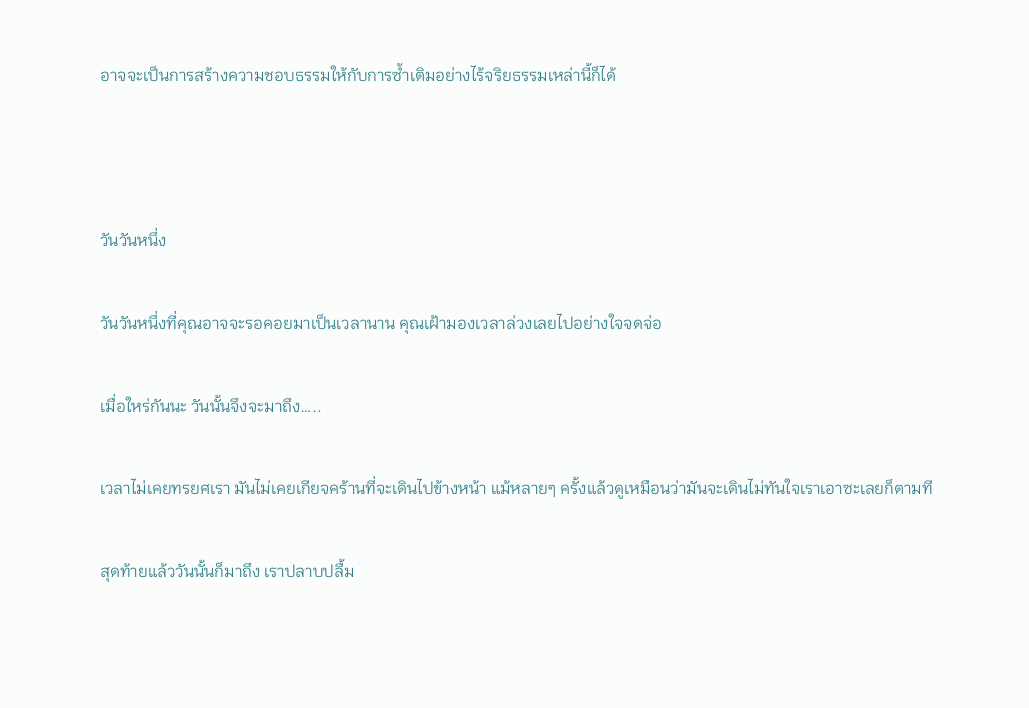อาจจะเป็นการสร้างความชอบธรรมให้กับการซ้ำเติมอย่างไร้จริยธรรมเหล่านี้ก็ได้



วันวันหนึ่ง

วันวันหนึ่งที่คุณอาจจะรอคอยมาเป็นเวลานาน คุณเฝ้ามองเวลาล่วงเลยไปอย่างใจจดจ่อ

เมื่อใหร่กันนะ วันนั้นจึงจะมาถึง…..

เวลาไม่เคยทรยศเรา มันไม่เคยเกียจคร้านที่จะเดินไปข้างหน้า แม้หลายๆ ครั้งแล้วดูเหมือนว่ามันจะเดินไม่ทันใจเราเอาซะเลยก็ตามที

สุดท้ายแล้ววันนั้นก็มาถึง เราปลาบปลื้ม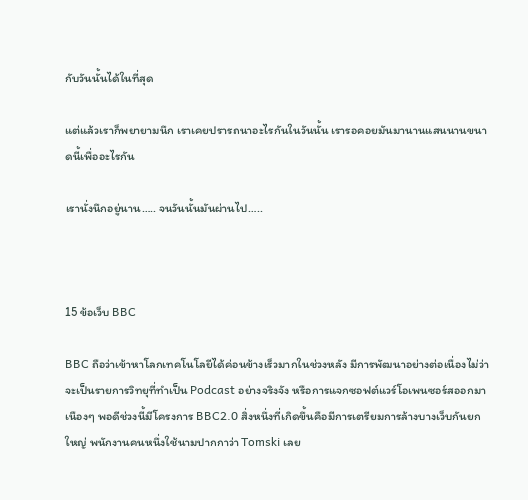กับวันนั้นได้ในที่สุด

แต่แล้วเราก็พยายามนึก เราเคยปรารถนาอะไรกันในวันนั้น เรารอคอยมันมานานแสนนานขนาดนี้เพื่ออะไรกัน

เรานั่งนึกอยู่นาน….. จนวันนั้นมันผ่านไป…..



15 ข้อเว็บ BBC

BBC ถือว่าเข้าหาโลกเทคโนโลยีได้ค่อนข้างเร็วมากในช่วงหลัง มีการพัฒนาอย่างต่อเนื่องไม่ว่าจะเป็นรายการวิทยุที่ทำเป็น Podcast อย่างจริงจัง หรือการแจกซอฟต์แวร์โอเพนซอร์สออกมาเนืองๆ พอดีช่วงนี้มีโครงการ BBC2.0 สิ่งหนึ่งที่เกิดขึ้นคือมีการเตรียมการล้างบางเว็บกันยกใหญ่ พนักงานคนหนึ่งใช้นามปากกาว่า Tomski เลย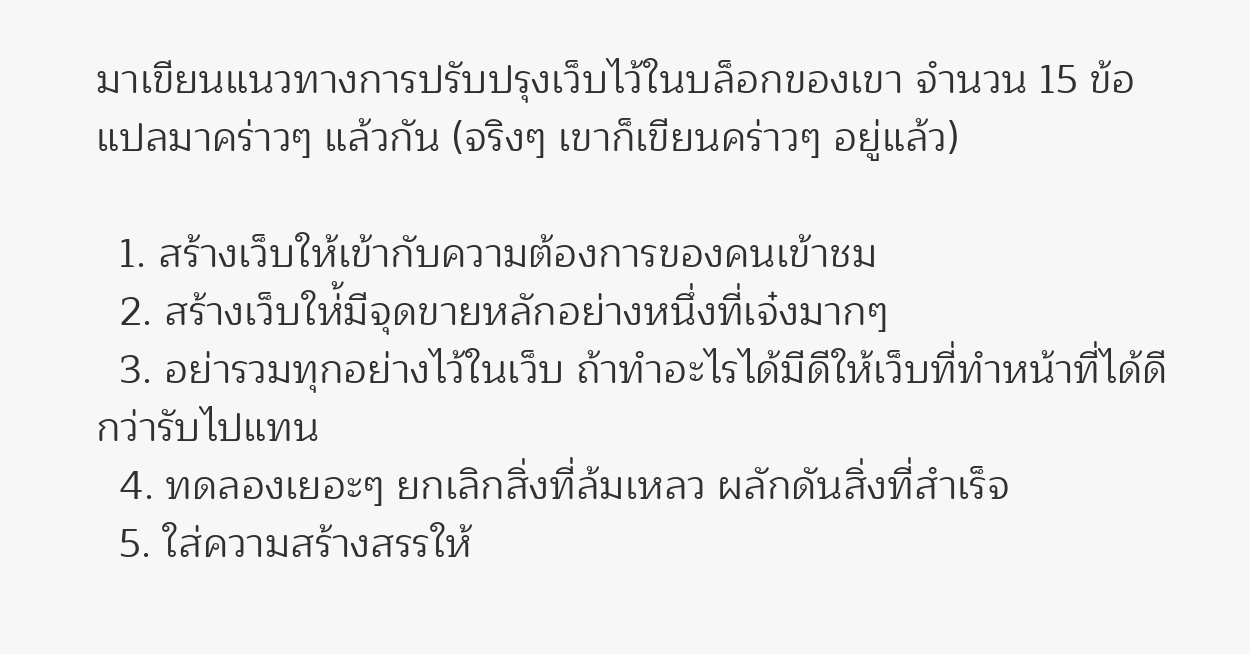มาเขียนแนวทางการปรับปรุงเว็บไว้ในบล็อกของเขา จำนวน 15 ข้อ แปลมาคร่าวๆ แล้วกัน (จริงๆ เขาก็เขียนคร่าวๆ อยู่แล้ว)

  1. สร้างเว็บให้เข้ากับความต้องการของคนเข้าชม
  2. สร้างเว็บให่้มีจุดขายหลักอย่างหนึ่งที่เจ๋งมากๆ
  3. อย่ารวมทุกอย่างไว้ในเว็บ ถ้าทำอะไรได้มีดีให้เว็บที่ทำหน้าที่ได้ดีกว่ารับไปแทน
  4. ทดลองเยอะๆ ยกเลิกสิ่งที่ล้มเหลว ผลักดันสิ่งที่สำเร็จ
  5. ใส่ความสร้างสรรให้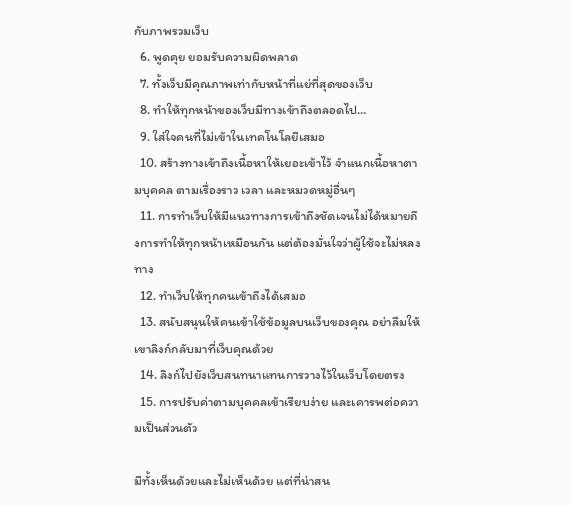กับภาพรวมเว็บ
  6. พูดคุย ยอมรับความผิดพลาด
  7. ทั้งเว็บมีคุณภาพเท่ากับหน้าที่แย่ที่สุดของเว็บ
  8. ทำให้ทุกหน้าของเว็บมีทางเข้าถึงตลอดไป…
  9. ใส่ใจคนที่ไม่เข้าในเทคโนโลยีเสมอ
  10. สร้างทางเข้าถึงเนื้อหาให้เยอะเข้าไว้ จำแนกเนื้อหาตามบุคคล ตามเรื่องราว เวลา และหมวดหมู่อื่นๆ
  11. การทำเว็บให้มีแนวทางการเข้าถึงชัดเจนไม่ได้หมายถึงการทำให้ทุกหน้าเหมือนกัน แต่ต้องมั่นใจว่าผู้ใช้จะไม่หลงทาง
  12. ทำเว็บให้ทุกคนเข้าถึงได้เสมอ
  13. สนับสนุนให้คนเข้าใช้ข้อมูลบนเว็บของคุณ อย่าลืมให้เขาลิงก์กลับมาที่เว็บคุณด้วย
  14. ลิงก์ไปยังเว็บสนทนาแทนการวางไว้ในเว็บโดยตรง
  15. การปรับค่าตามบุคคลเข้าเรียบง่าย และเคารพต่อความเป็นส่วนตัว

มีทั้งเห็นด้วยและไม่เห็นด้วย แต่ที่น่าสน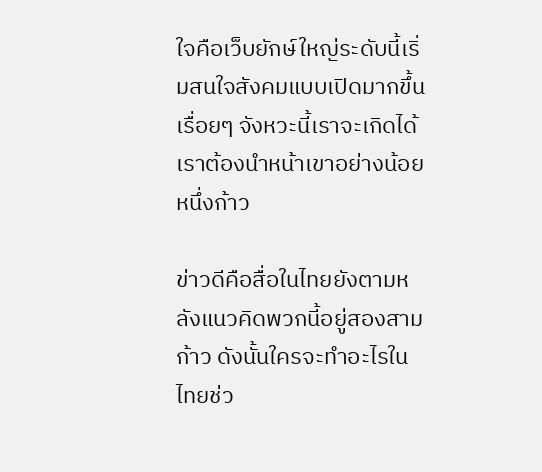ใจคือเว็บยักษ์ใหญ่ระดับนี้เริ่มสนใจสังคมแบบเปิดมากขึ้นเรื่อยๆ จังหวะนี้เราจะเกิดได้ เราต้องนำหน้าเขาอย่างน้อยหนึ่งก้าว

ข่าวดีคือสื่อในไทยยังตามหลังแนวคิดพวกนี้อยู่สองสามก้าว ดังนั้นใครจะทำอะไรในไทยช่ว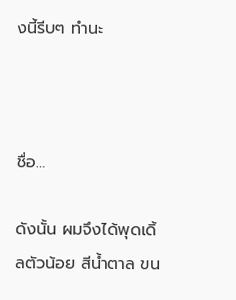งนี้รีบๆ ทำนะ



ชื่อ…

ดังนั้น ผมจึงได้พุดเดิ้ลตัวน้อย สีน้ำตาล ขน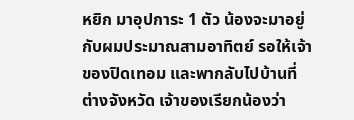หยิก มาอุปการะ 1 ตัว น้องจะมาอยู่กับผมประมาณสามอาทิตย์ รอให้เจ้าของปิดเทอม และพากลับไปบ้านที่ต่างจังหวัด เจ้าของเรียกน้องว่า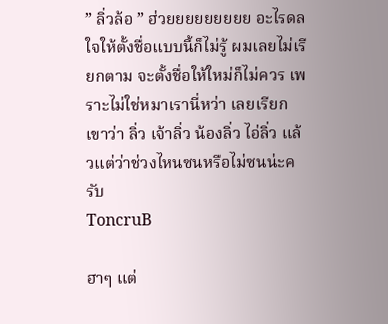” ลิ่วล้อ ” ฮ่วยยยยยยยยย อะไรดลใจให้ตั้งชื่อแบบนี้ก็ไม่รู้ ผมเลยไม่เรียกตาม จะตั้งชื่อให้ใหม่ก็ไม่ควร เพราะไม่ใช่หมาเรานี่หว่า เลยเรียกเขาว่า ลิ่ว เจ้าลิ่ว น้องลิ่ว ไอ่ลิ่ว แล้วแต่ว่าช่วงไหนซนหรือไม่ซนน่ะครับ
ToncruB

ฮาๆ แต่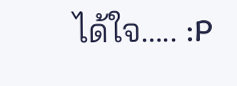ได้ใจ….. :P